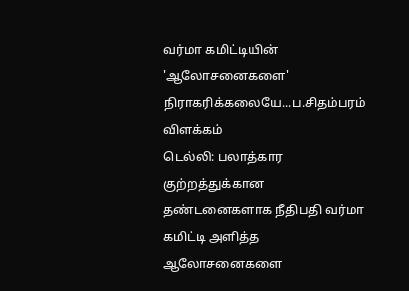வர்மா கமிட்டியின் 'ஆலோசனைகளை' நிராகரிக்கலையே...ப.சிதம்பரம் விளக்கம்
டெல்லி: பலாத்கார குற்றத்துக்கான தண்டனைகளாக நீதிபதி வர்மா கமிட்டி அளித்த ஆலோசனைகளை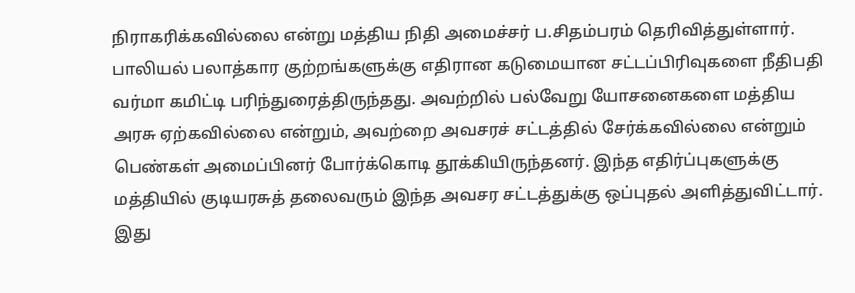நிராகரிக்கவில்லை என்று மத்திய நிதி அமைச்சர் ப.சிதம்பரம் தெரிவித்துள்ளார்.
பாலியல் பலாத்கார குற்றங்களுக்கு எதிரான கடுமையான சட்டப்பிரிவுகளை நீதிபதி வர்மா கமிட்டி பரிந்துரைத்திருந்தது. அவற்றில் பல்வேறு யோசனைகளை மத்திய அரசு ஏற்கவில்லை என்றும், அவற்றை அவசரச் சட்டத்தில் சேர்க்கவில்லை என்றும் பெண்கள் அமைப்பினர் போர்க்கொடி தூக்கியிருந்தனர். இந்த எதிர்ப்புகளுக்கு மத்தியில் குடியரசுத் தலைவரும் இந்த அவசர சட்டத்துக்கு ஒப்புதல் அளித்துவிட்டார்.
இது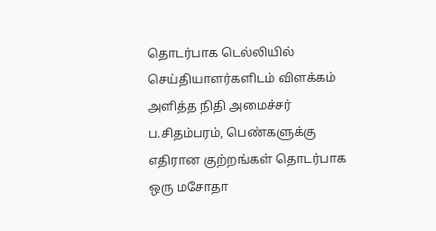தொடர்பாக டெல்லியில் செய்தியாளர்களிடம் விளக்கம் அளித்த நிதி அமைச்சர் ப.சிதம்பரம், பெண்களுக்கு எதிரான குற்றங்கள் தொடர்பாக ஒரு மசோதா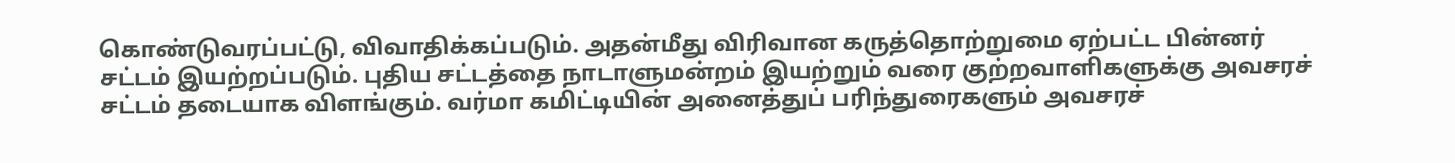கொண்டுவரப்பட்டு, விவாதிக்கப்படும். அதன்மீது விரிவான கருத்தொற்றுமை ஏற்பட்ட பின்னர் சட்டம் இயற்றப்படும். புதிய சட்டத்தை நாடாளுமன்றம் இயற்றும் வரை குற்றவாளிகளுக்கு அவசரச் சட்டம் தடையாக விளங்கும். வர்மா கமிட்டியின் அனைத்துப் பரிந்துரைகளும் அவசரச்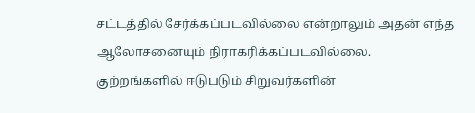சட்டத்தில் சேர்க்கப்படவில்லை என்றாலும் அதன் எந்த ஆலோசனையும் நிராகரிக்கப்படவில்லை.
குற்றங்களில் ஈடுபடும் சிறுவர்களின்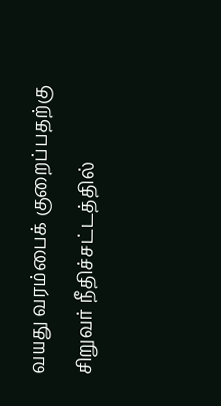வயது வரம்பைக் குறைப்பதற்கு சிறுவர் நீதிச்சட்டத்தில்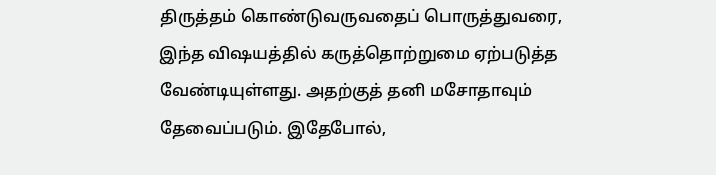திருத்தம் கொண்டுவருவதைப் பொருத்துவரை, இந்த விஷயத்தில் கருத்தொற்றுமை ஏற்படுத்த வேண்டியுள்ளது. அதற்குத் தனி மசோதாவும் தேவைப்படும். இதேபோல்,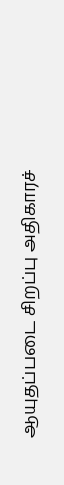ஆயுதப்படை சிறப்பு அதிகாரச்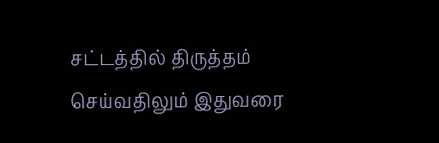சட்டத்தில் திருத்தம் செய்வதிலும் இதுவரை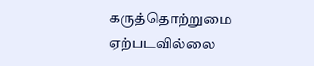கருத்தொற்றுமை ஏற்படவில்லை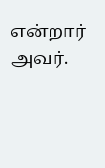என்றார் அவர்.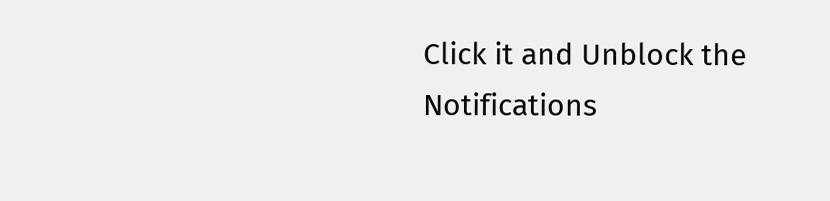Click it and Unblock the Notifications